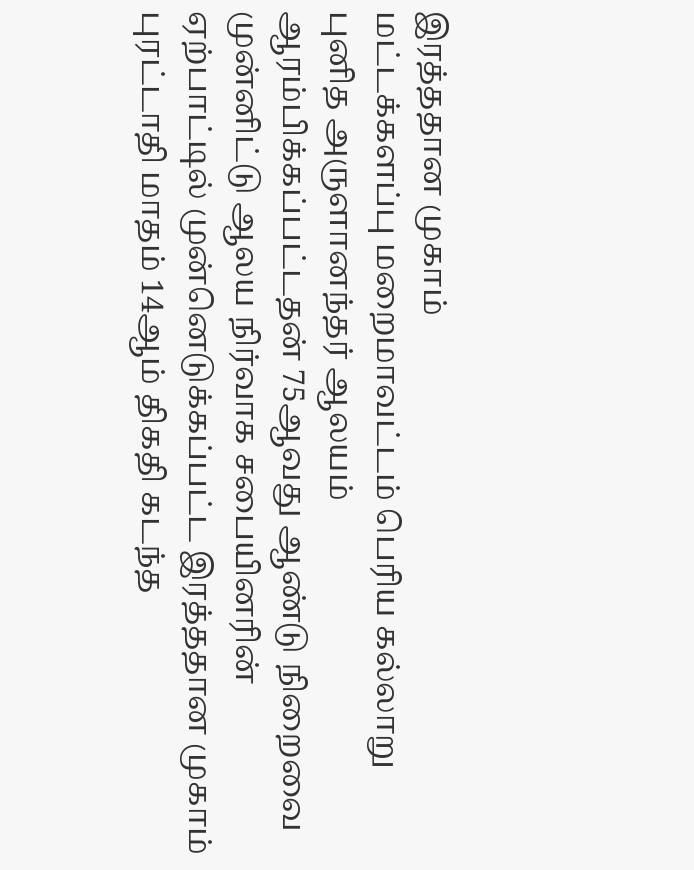இரத்ததான முகாம்
மட்டக்களப்பு மறைமாவட்டம் பெரிய கல்லாறு புனித அருளானந்தர் ஆலயம் ஆரம்பிக்கப்பட்டதன் 75ஆவது ஆண்டு நிறைவை முன்னிட்டு ஆலய நிர்வாக சபையினரின் ஏற்பாட்டில் முன்னெடுக்கப்பட்ட இரத்ததான முகாம் புரட்டாதி மாதம் 14ஆம் திகதி கடந்த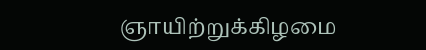ஞாயிற்றுக்கிழமை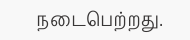நடைபெற்றது.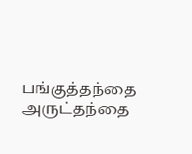பங்குத்தந்தை அருட்தந்தை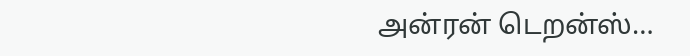அன்ரன் டெறன்ஸ்…